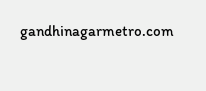gandhinagarmetro.com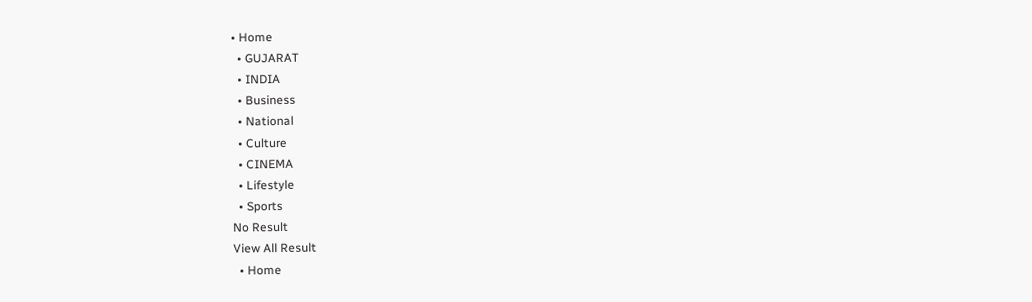• Home
  • GUJARAT
  • INDIA
  • Business
  • National
  • Culture
  • CINEMA
  • Lifestyle
  • Sports
No Result
View All Result
  • Home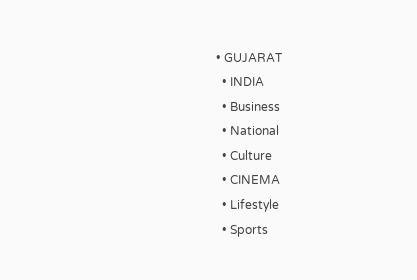• GUJARAT
  • INDIA
  • Business
  • National
  • Culture
  • CINEMA
  • Lifestyle
  • Sports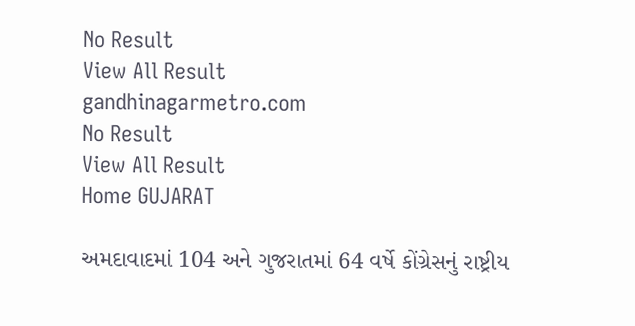No Result
View All Result
gandhinagarmetro.com
No Result
View All Result
Home GUJARAT

અમદાવાદમાં 104 અને ગુજરાતમાં 64 વર્ષે કોંગ્રેસનું રાષ્ટ્રીય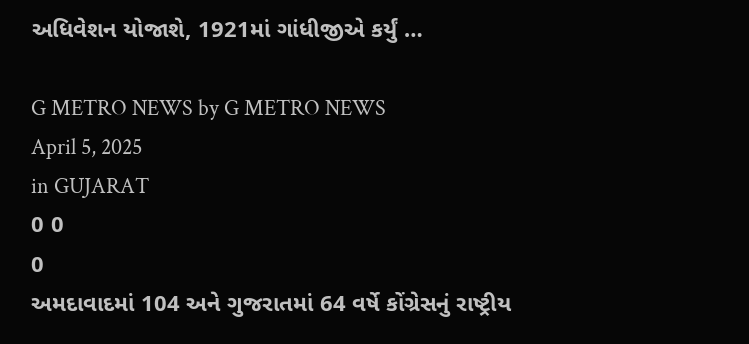અધિવેશન યોજાશે, 1921માં ગાંધીજીએ કર્યું …

G METRO NEWS by G METRO NEWS
April 5, 2025
in GUJARAT
0 0
0
અમદાવાદમાં 104 અને ગુજરાતમાં 64 વર્ષે કોંગ્રેસનું રાષ્ટ્રીય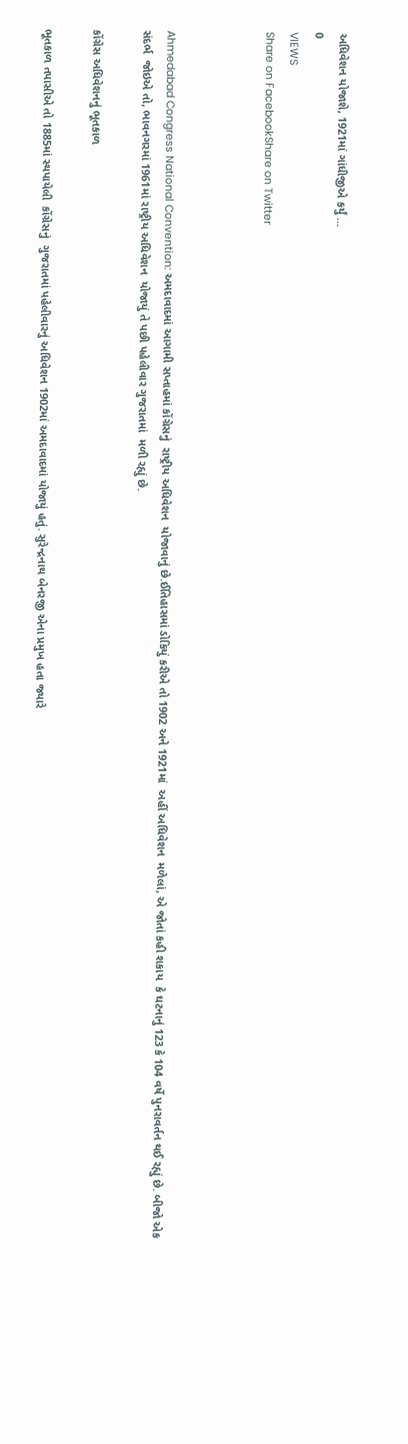અધિવેશન યોજાશે, 1921માં ગાંધીજીએ કર્યું …
0
VIEWS
Share on FacebookShare on Twitter



Ahmedabad Congress National Convention: અમદાવાદમાં આગામી સપ્તાહમાં કોંગ્રેસનું  રાષ્ટ્રીય અધિવેશન  યોજાવાનું છે.ઈતિહાસમાં ડોકિયું કરીએ તો 1902 અને 1921માં  અહીં અધિવેશન  મળેલાં, એ જોતાં કહી શકાય  કે ઘટનાનું 123 કે 104 વર્ષે પુનરાવર્તન થઈ રહ્યું છે. બીજો એક સંદર્ભ  જોઇએ તો, ભાવનગરમાં 1961માં રાષ્ટ્રીય અધિવેશન  યોજાયું તે પછી પહેલીવાર ગુજરાતમાં  મળી રહ્યું છે.

કોંગ્રેસ અધિવેશનનું ભૂતકાળ

ભૂતકાળ તપાસીએ તો 1885માં સ્થપાયેલી  કોંગ્રેસનું  ગુજરાતમાં પહેલીવારનું અધિવેશન 1902માં અમદાવાદમાં યોજાયું હતું. સુરેન્દ્રનાથ બેનરજી એના પ્રમુખ હતા જ્યારે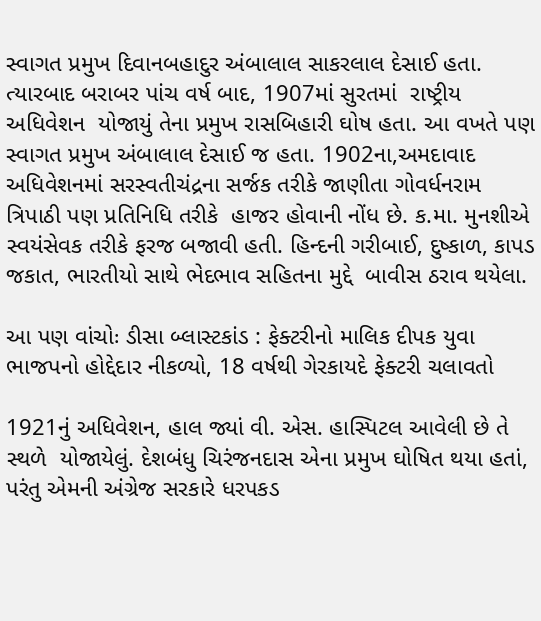સ્વાગત પ્રમુખ દિવાનબહાદુર અંબાલાલ સાકરલાલ દેસાઈ હતા. ત્યારબાદ બરાબર પાંચ વર્ષ બાદ, 1907માં સુરતમાં  રાષ્ટ્રીય અધિવેશન  યોજાયું તેના પ્રમુખ રાસબિહારી ઘોષ હતા. આ વખતે પણ સ્વાગત પ્રમુખ અંબાલાલ દેસાઈ જ હતા. 1902ના,અમદાવાદ અધિવેશનમાં સરસ્વતીચંદ્રના સર્જક તરીકે જાણીતા ગોવર્ધનરામ ત્રિપાઠી પણ પ્રતિનિધિ તરીકે  હાજર હોવાની નોંધ છે. ક.મા. મુનશીએ સ્વયંસેવક તરીકે ફરજ બજાવી હતી. હિન્દની ગરીબાઈ, દુષ્કાળ, કાપડ જકાત, ભારતીયો સાથે ભેદભાવ સહિતના મુદ્દે  બાવીસ ઠરાવ થયેલા.

આ પણ વાંચોઃ ડીસા બ્લાસ્ટકાંડ : ફેક્ટરીનો માલિક દીપક યુવા ભાજપનો હોદ્દેદાર નીકળ્યો, 18 વર્ષથી ગેરકાયદે ફેક્ટરી ચલાવતો

1921નું અધિવેશન, હાલ જ્યાં વી. એસ. હાસ્પિટલ આવેલી છે તે સ્થળે  યોજાયેલું. દેશબંધુ ચિરંજનદાસ એના પ્રમુખ ઘોષિત થયા હતાં, પરંતુ એમની અંગ્રેજ સરકારે ધરપકડ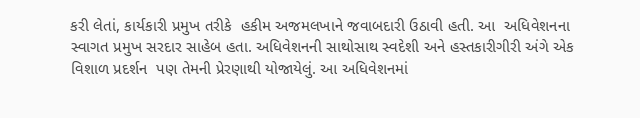કરી લેતાં, કાર્યકારી પ્રમુખ તરીકે  હકીમ અજમલખાને જવાબદારી ઉઠાવી હતી. આ  અધિવેશનના સ્વાગત પ્રમુખ સરદાર સાહેબ હતા. અધિવેશનની સાથોસાથ સ્વદેશી અને હસ્તકારીગીરી અંગે એક વિશાળ પ્રદર્શન  પણ તેમની પ્રેરણાથી યોજાયેલું. આ અધિવેશનમાં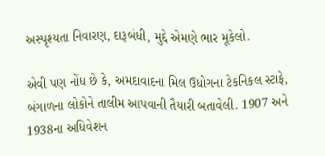અસ્પૃશ્યતા નિવારણ, દારૂબંધી, મુદ્દે એમણે ભાર મૂકેલો.

એવી પણ નોંધ છે કે, અમદાવાદના મિલ ઉધોગના ટેકનિકલ સ્ટાફે, બંગાળના લોકોને તાલીમ આપવાની તૈયારી બતાવેલી. 1907 અને 1938ના અધિવેશન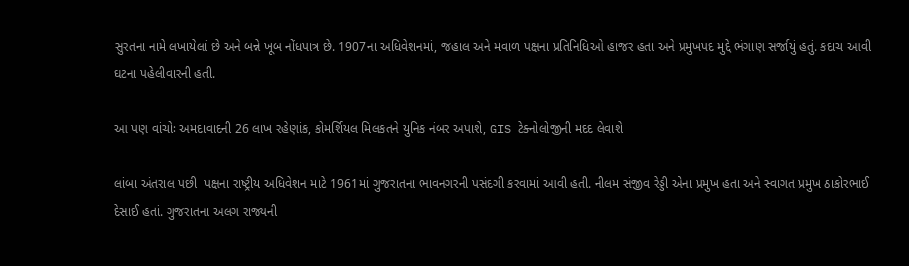સુરતના નામે લખાયેલાં છે અને બન્ને ખૂબ નોંધપાત્ર છે. 1907ના અધિવેશનમાં, જહાલ અને મવાળ પક્ષના પ્રતિનિધિઓ હાજર હતા અને પ્રમુખપદ મુદ્દે ભંગાણ સર્જાયું હતું. કદાચ આવી ઘટના પહેલીવારની હતી.

આ પણ વાંચોઃ અમદાવાદની 26 લાખ રહેણાંક, કોમર્શિયલ મિલકતને યુનિક નંબર અપાશે, GIS ટેક્નોલોજીની મદદ લેવાશે

લાંબા અંતરાલ પછી  પક્ષના રાષ્ટ્રીય અધિવેશન માટે 1961માં ગુજરાતના ભાવનગરની પસંદગી કરવામાં આવી હતી. નીલમ સંજીવ રેડ્ડી એના પ્રમુખ હતા અને સ્વાગત પ્રમુખ ઠાકોરભાઈ દેસાઈ હતાં. ગુજરાતના અલગ રાજ્યની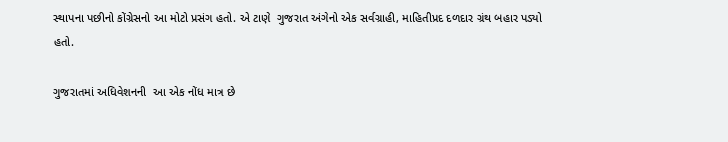સ્થાપના પછીનો કોંગ્રેસનો આ મોટો પ્રસંગ હતો. એ ટાણે  ગુજરાત અંગેનો એક સર્વગ્રાહી, માહિતીપ્રદ દળદાર ગ્રંથ બહાર પડ્યો હતો.

ગુજરાતમાં અધિવેશનની  આ એક નોંધ માત્ર છે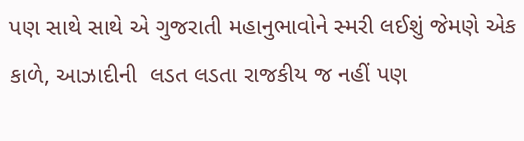પણ સાથે સાથે એ ગુજરાતી મહાનુભાવોને સ્મરી લઈશું જેમણે એક કાળે, આઝાદીની  લડત લડતા રાજકીય જ નહીં પણ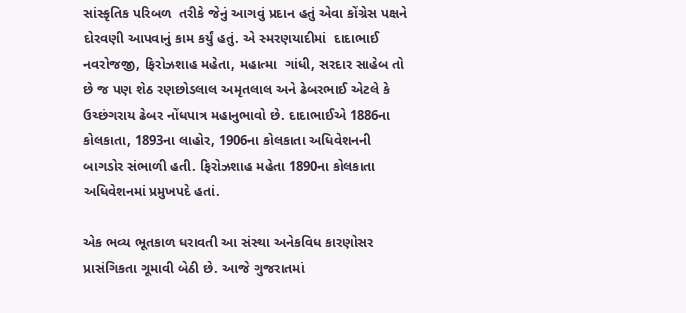સાંસ્કૃતિક પરિબળ  તરીકે જેનું આગવું પ્રદાન હતું એવા કોંગ્રેસ પક્ષને  દોરવણી આપવાનું કામ કર્યું હતું. એ સ્મરણયાદીમાં  દાદાભાઈ નવરોજજી, ફિરોઝશાહ મહેતા, મહાત્મા  ગાંધી, સરદાર સાહેબ તો છે જ પણ શેઠ રણછોડલાલ અમૃતલાલ અને ઢેબરભાઈ એટલે કે ઉચ્છંગરાય ઢેબર નોંધપાત્ર મહાનુભાવો છે. દાદાભાઈએ 1886ના કોલકાતા, 1893ના લાહોર, 1906ના કોલકાતા અધિવેશનની બાગડોર સંભાળી હતી. ફિરોઝશાહ મહેતા 1890ના કોલકાતા અધિવેશનમાં પ્રમુખપદે હતાં.

એક ભવ્ય ભૂતકાળ ધરાવતી આ સંસ્થા અનેકવિધ કારણોસર  પ્રાસંગિકતા ગૂમાવી બેઠી છે. આજે ગુજરાતમાં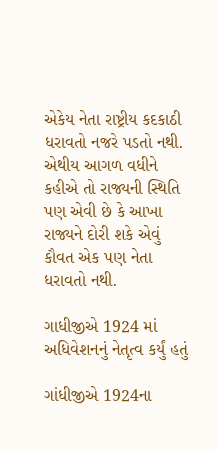એકેય નેતા રાષ્ટ્રીય કદકાઠી ધરાવતો નજરે પડતો નથી. એથીય આગળ વધીને કહીએ તો રાજ્યની સ્થિતિ પણ એવી છે કે આખા રાજ્યને દોરી શકે એવું કૌવત એક પણ નેતા ધરાવતો નથી.

ગાધીજીએ 1924 માં અધિવેશનનું નેતૃત્વ કર્યું હતું

ગાંધીજીએ 1924ના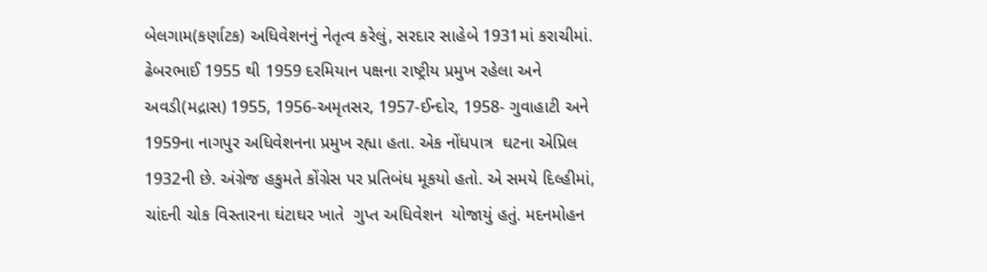બેલગામ(કર્ણાટક) અધિવેશનનું નેતૃત્વ કરેલું, સરદાર સાહેબે 1931માં કરાચીમાં. ઢેબરભાઈ 1955 થી 1959 દરમિયાન પક્ષના રાષ્ટ્રીય પ્રમુખ રહેલા અને અવડી(મદ્રાસ) 1955, 1956-અમૃતસર, 1957-ઈન્દોર, 1958- ગુવાહાટી અને 1959ના નાગપુર અધિવેશનના પ્રમુખ રહ્યા હતા. એક નોંધપાત્ર  ઘટના એપ્રિલ 1932ની છે. અંગ્રેજ હકુમતે કોંગ્રેસ પર પ્રતિબંધ મૂકયો હતો. એ સમયે દિલ્હીમાં, ચાંદની ચોક વિસ્તારના ઘંટાઘર ખાતે  ગુપ્ત અધિવેશન  યોજાયું હતું. મદનમોહન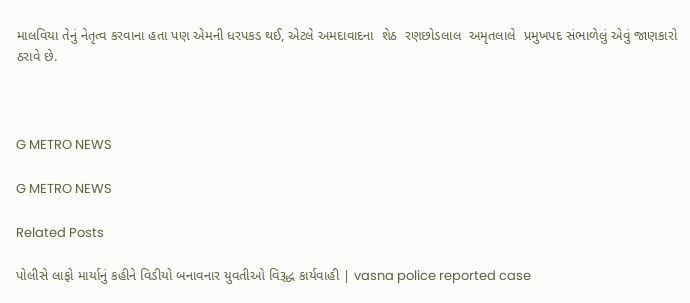માલવિયા તેનું નેતૃત્વ કરવાના હતા પણ એમની ધરપકડ થઈ, એટલે અમદાવાદના  શેઠ  રણછોડલાલ  અમૃતલાલે  પ્રમુખપદ સંભાળેલું એવું જાણકારો ઠરાવે છે.



G METRO NEWS

G METRO NEWS

Related Posts

પોલીસે લાફો માર્યાનું કહીને વિડીયો બનાવનાર યુવતીઓ વિરૂદ્ધ કાર્યવાહી | vasna police reported case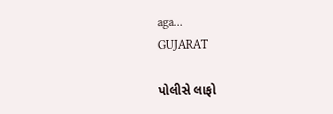aga…
GUJARAT

પોલીસે લાફો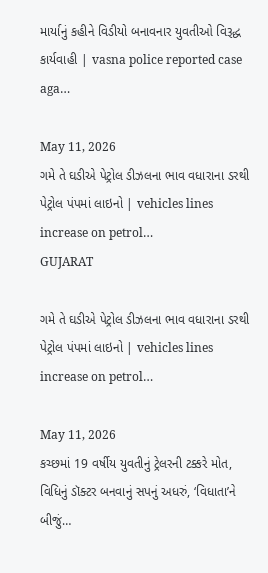માર્યાનું કહીને વિડીયો બનાવનાર યુવતીઓ વિરૂદ્ધ કાર્યવાહી | vasna police reported case aga…

May 11, 2026
ગમે તે ઘડીએ પેટ્રોલ ડીઝલના ભાવ વધારાના ડરથી પેટ્રોલ પંપમાં લાઇનો | vehicles lines increase on petrol…
GUJARAT

ગમે તે ઘડીએ પેટ્રોલ ડીઝલના ભાવ વધારાના ડરથી પેટ્રોલ પંપમાં લાઇનો | vehicles lines increase on petrol…

May 11, 2026
કચ્છમાં 19 વર્ષીય યુવતીનું ટ્રેલરની ટક્કરે મોત, વિધિનું ડૉક્ટર બનવાનું સપનું અધરું, ‘વિધાતા’ને બીજું…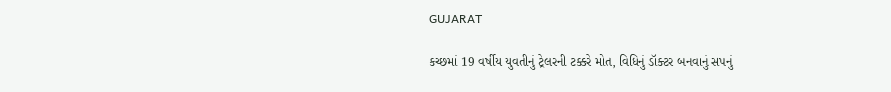GUJARAT

કચ્છમાં 19 વર્ષીય યુવતીનું ટ્રેલરની ટક્કરે મોત, વિધિનું ડૉક્ટર બનવાનું સપનું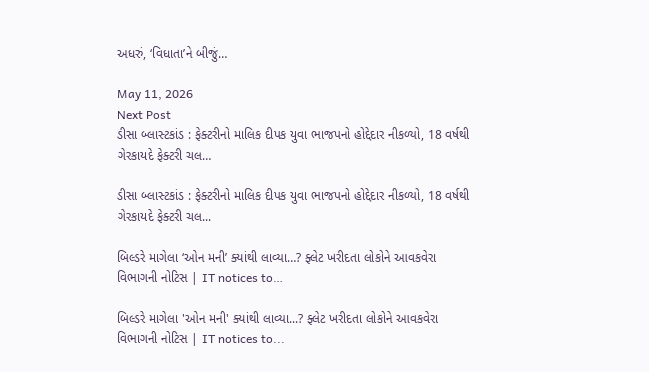અધરું, ‘વિધાતા’ને બીજું…

May 11, 2026
Next Post
ડીસા બ્લાસ્ટકાંડ : ફેક્ટરીનો માલિક દીપક યુવા ભાજપનો હોદ્દેદાર નીકળ્યો, 18 વર્ષથી ગેરકાયદે ફેક્ટરી ચલ…

ડીસા બ્લાસ્ટકાંડ : ફેક્ટરીનો માલિક દીપક યુવા ભાજપનો હોદ્દેદાર નીકળ્યો, 18 વર્ષથી ગેરકાયદે ફેક્ટરી ચલ...

બિલ્ડરે માગેલા ‘ઓન મની’ ક્યાંથી લાવ્યા…? ફ્લેટ ખરીદતા લોકોને આવકવેરા વિભાગની નોટિસ | IT notices to…

બિલ્ડરે માગેલા 'ઓન મની' ક્યાંથી લાવ્યા...? ફ્લેટ ખરીદતા લોકોને આવકવેરા વિભાગની નોટિસ | IT notices to...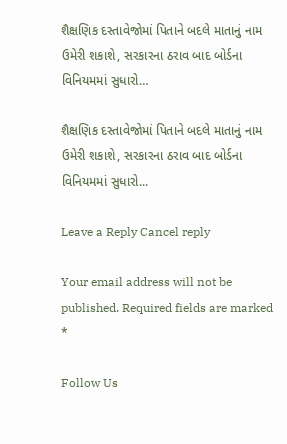શૈક્ષણિક દસ્તાવેજોમાં પિતાને બદલે માતાનું નામ ઉમેરી શકાશે, સરકારના ઠરાવ બાદ બોર્ડના વિનિયમમાં સુધારો…

શૈક્ષણિક દસ્તાવેજોમાં પિતાને બદલે માતાનું નામ ઉમેરી શકાશે, સરકારના ઠરાવ બાદ બોર્ડના વિનિયમમાં સુધારો...

Leave a Reply Cancel reply

Your email address will not be published. Required fields are marked *

Follow Us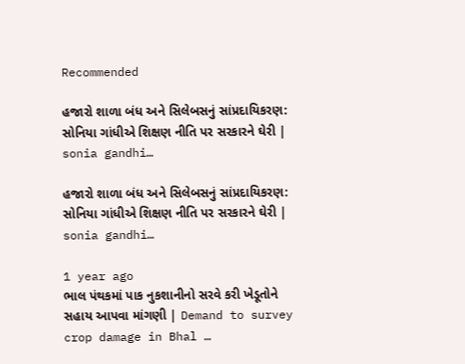Recommended

હજારો શાળા બંધ અને સિલેબસનું સાંપ્રદાયિકરણ: સોનિયા ગાંધીએ શિક્ષણ નીતિ પર સરકારને ઘેરી | sonia gandhi…

હજારો શાળા બંધ અને સિલેબસનું સાંપ્રદાયિકરણ: સોનિયા ગાંધીએ શિક્ષણ નીતિ પર સરકારને ઘેરી | sonia gandhi…

1 year ago
ભાલ પંથકમાં પાક નુકશાનીનો સરવે કરી ખેડૂતોને સહાય આપવા માંગણી | Demand to survey crop damage in Bhal …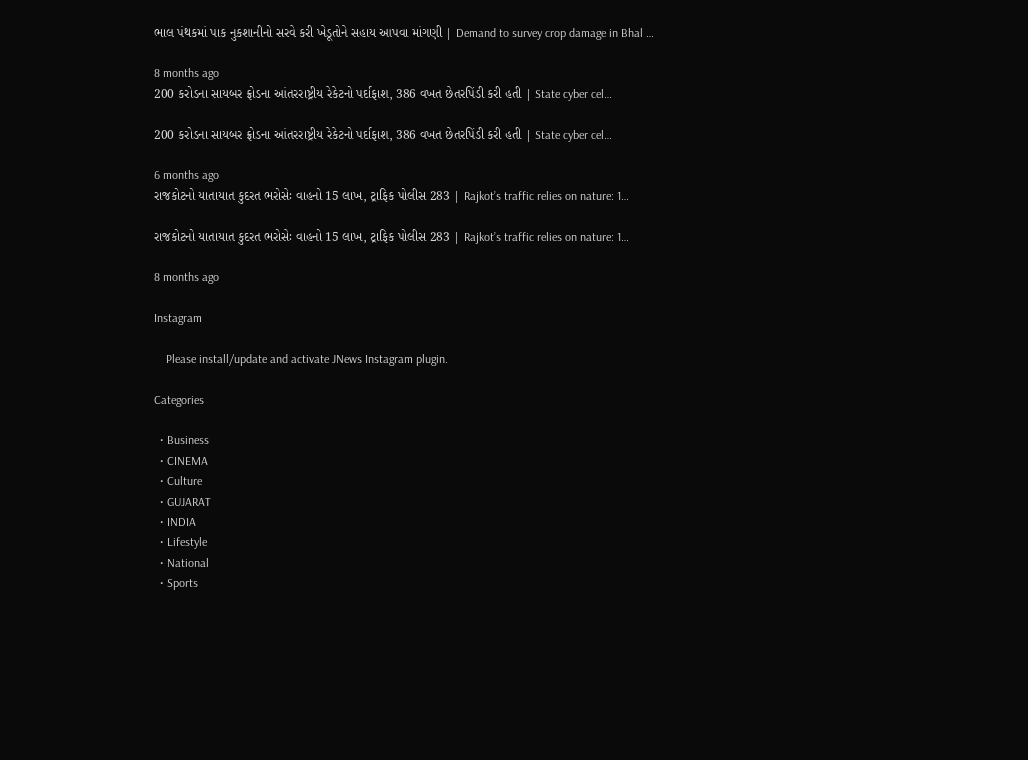ભાલ પંથકમાં પાક નુકશાનીનો સરવે કરી ખેડૂતોને સહાય આપવા માંગણી | Demand to survey crop damage in Bhal …

8 months ago
200 કરોડના સાયબર ફ્રોડના આંતરરાષ્ટ્રીય રેકેટનો પર્દાફાશ, 386 વખત છેતરપિંડી કરી હતી | State cyber cel…

200 કરોડના સાયબર ફ્રોડના આંતરરાષ્ટ્રીય રેકેટનો પર્દાફાશ, 386 વખત છેતરપિંડી કરી હતી | State cyber cel…

6 months ago
રાજકોટનો યાતાયાત કુદરત ભરોસેઃ વાહનો 15 લાખ, ટ્રાફિક પોલીસ 283 | Rajkot’s traffic relies on nature: 1…

રાજકોટનો યાતાયાત કુદરત ભરોસેઃ વાહનો 15 લાખ, ટ્રાફિક પોલીસ 283 | Rajkot’s traffic relies on nature: 1…

8 months ago

Instagram

    Please install/update and activate JNews Instagram plugin.

Categories

  • Business
  • CINEMA
  • Culture
  • GUJARAT
  • INDIA
  • Lifestyle
  • National
  • Sports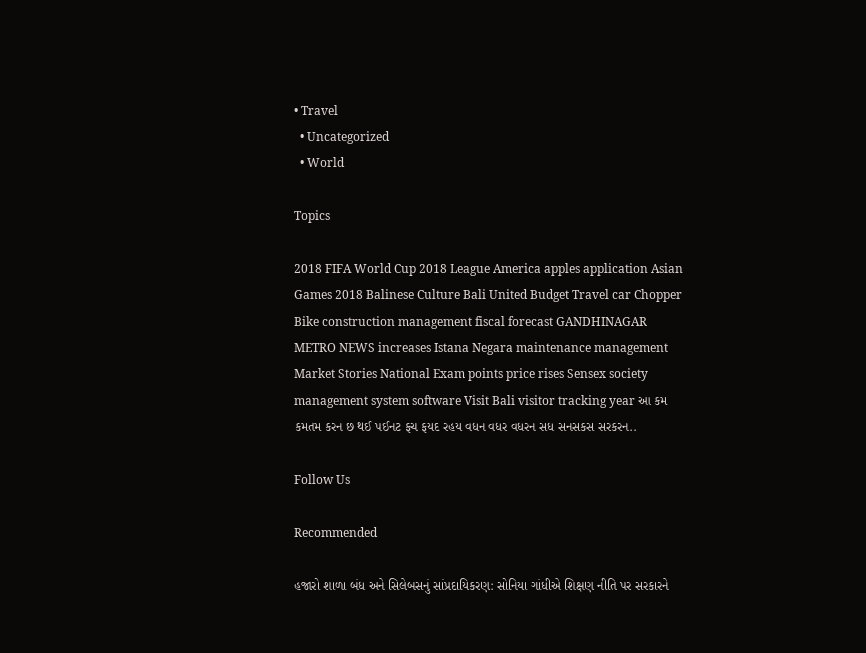• Travel
  • Uncategorized
  • World

Topics

2018 FIFA World Cup 2018 League America apples application Asian Games 2018 Balinese Culture Bali United Budget Travel car Chopper Bike construction management fiscal forecast GANDHINAGAR METRO NEWS increases Istana Negara maintenance management Market Stories National Exam points price rises Sensex society management system software Visit Bali visitor tracking year આ કમ કમતમ કરન છ થઈ પઈનટ ફચ ફયદ રહય વધન વધર વધરન સધ સનસકસ સરકરન..

Follow Us

Recommended

હજારો શાળા બંધ અને સિલેબસનું સાંપ્રદાયિકરણ: સોનિયા ગાંધીએ શિક્ષણ નીતિ પર સરકારને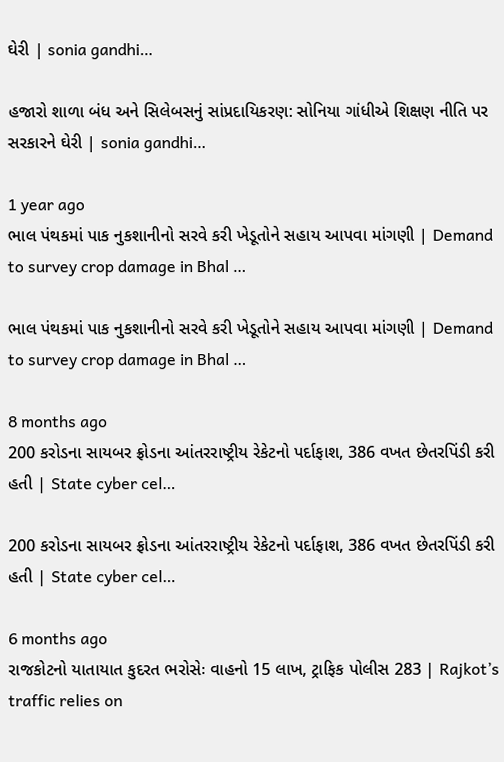ઘેરી | sonia gandhi…

હજારો શાળા બંધ અને સિલેબસનું સાંપ્રદાયિકરણ: સોનિયા ગાંધીએ શિક્ષણ નીતિ પર સરકારને ઘેરી | sonia gandhi…

1 year ago
ભાલ પંથકમાં પાક નુકશાનીનો સરવે કરી ખેડૂતોને સહાય આપવા માંગણી | Demand to survey crop damage in Bhal …

ભાલ પંથકમાં પાક નુકશાનીનો સરવે કરી ખેડૂતોને સહાય આપવા માંગણી | Demand to survey crop damage in Bhal …

8 months ago
200 કરોડના સાયબર ફ્રોડના આંતરરાષ્ટ્રીય રેકેટનો પર્દાફાશ, 386 વખત છેતરપિંડી કરી હતી | State cyber cel…

200 કરોડના સાયબર ફ્રોડના આંતરરાષ્ટ્રીય રેકેટનો પર્દાફાશ, 386 વખત છેતરપિંડી કરી હતી | State cyber cel…

6 months ago
રાજકોટનો યાતાયાત કુદરત ભરોસેઃ વાહનો 15 લાખ, ટ્રાફિક પોલીસ 283 | Rajkot’s traffic relies on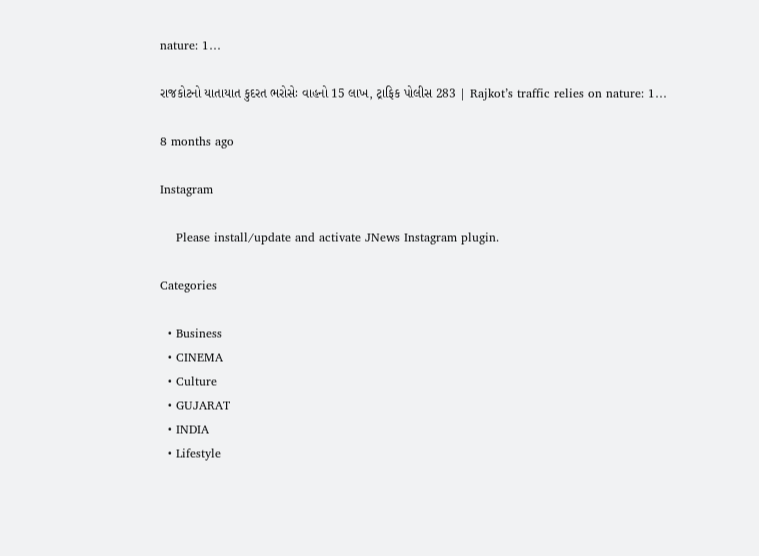nature: 1…

રાજકોટનો યાતાયાત કુદરત ભરોસેઃ વાહનો 15 લાખ, ટ્રાફિક પોલીસ 283 | Rajkot’s traffic relies on nature: 1…

8 months ago

Instagram

    Please install/update and activate JNews Instagram plugin.

Categories

  • Business
  • CINEMA
  • Culture
  • GUJARAT
  • INDIA
  • Lifestyle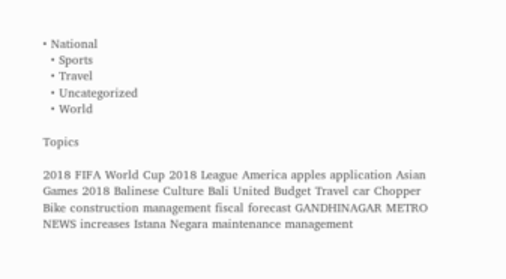• National
  • Sports
  • Travel
  • Uncategorized
  • World

Topics

2018 FIFA World Cup 2018 League America apples application Asian Games 2018 Balinese Culture Bali United Budget Travel car Chopper Bike construction management fiscal forecast GANDHINAGAR METRO NEWS increases Istana Negara maintenance management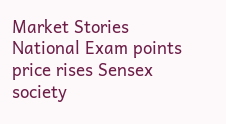Market Stories National Exam points price rises Sensex society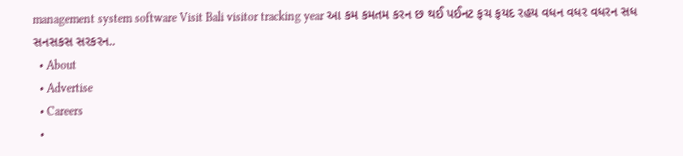management system software Visit Bali visitor tracking year આ કમ કમતમ કરન છ થઈ પઈનટ ફચ ફયદ રહય વધન વધર વધરન સધ સનસકસ સરકરન..
  • About
  • Advertise
  • Careers
  •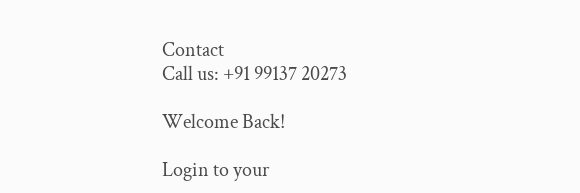Contact
Call us: +91 99137 20273

Welcome Back!

Login to your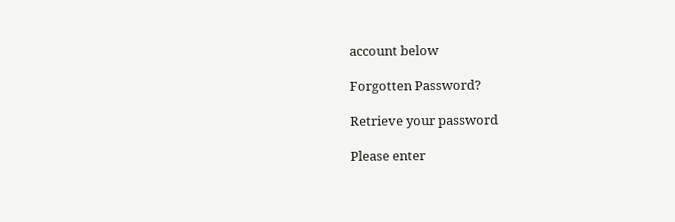account below

Forgotten Password?

Retrieve your password

Please enter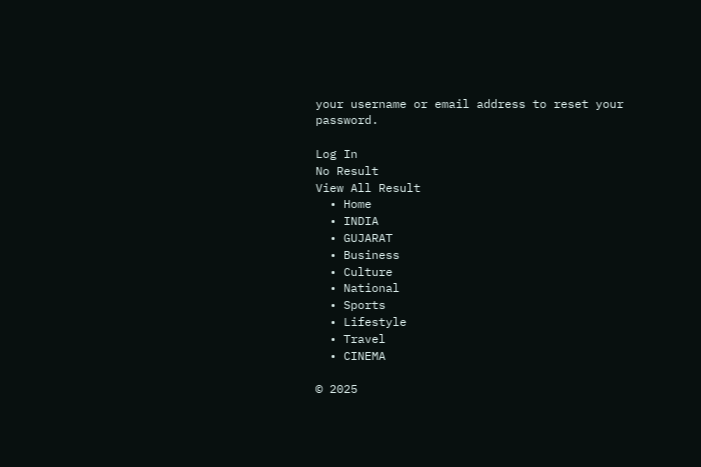your username or email address to reset your password.

Log In
No Result
View All Result
  • Home
  • INDIA
  • GUJARAT
  • Business
  • Culture
  • National
  • Sports
  • Lifestyle
  • Travel
  • CINEMA

© 2025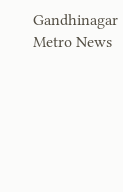Gandhinagar Metro News